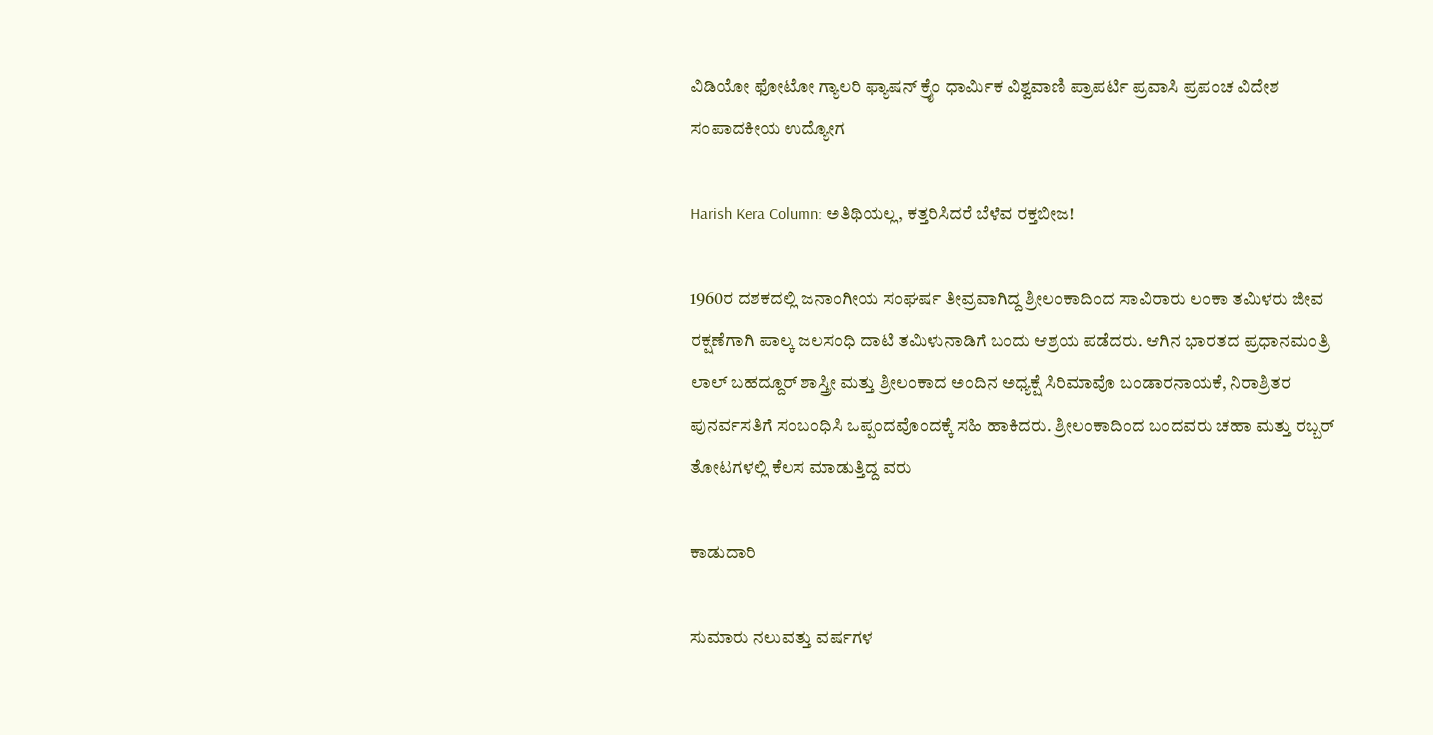ವಿಡಿಯೋ ಫೋಟೋ ಗ್ಯಾಲರಿ ಫ್ಯಾಷನ್ ಕ್ರೈಂ ಧಾರ್ಮಿಕ ವಿಶ್ವವಾಣಿ ಪ್ರಾಪರ್ಟಿ ಪ್ರವಾಸಿ ಪ್ರಪಂಚ ವಿದೇಶ ಸಂಪಾದಕೀಯ ಉದ್ಯೋಗ

Harish Kera Column: ಅತಿಥಿಯಲ್ಲ, ಕತ್ತರಿಸಿದರೆ ಬೆಳೆವ ರಕ್ತಬೀಜ!

1960ರ ದಶಕದಲ್ಲಿ ಜನಾಂಗೀಯ ಸಂಘರ್ಷ ತೀವ್ರವಾಗಿದ್ದ ಶ್ರೀಲಂಕಾದಿಂದ ಸಾವಿರಾರು ಲಂಕಾ ತಮಿಳರು ಜೀವ ರಕ್ಷಣೆಗಾಗಿ ಪಾಲ್ಕ ಜಲಸಂಧಿ ದಾಟಿ ತಮಿಳುನಾಡಿಗೆ ಬಂದು ಆಶ್ರಯ ಪಡೆದರು. ಆಗಿನ ಭಾರತದ ಪ್ರಧಾನಮಂತ್ರಿ ಲಾಲ್ ಬಹದ್ದೂರ್ ಶಾಸ್ತ್ರೀ ಮತ್ತು ಶ್ರೀಲಂಕಾದ ಅಂದಿನ ಅಧ್ಯಕ್ಷೆ ಸಿರಿಮಾವೊ ಬಂಡಾರನಾಯಕೆ, ನಿರಾಶ್ರಿತರ ಪುನರ್ವಸತಿಗೆ ಸಂಬಂಧಿಸಿ ಒಪ್ಪಂದವೊಂದಕ್ಕೆ ಸಹಿ ಹಾಕಿದರು. ಶ್ರೀಲಂಕಾದಿಂದ ಬಂದವರು ಚಹಾ ಮತ್ತು ರಬ್ಬರ್ ತೋಟಗಳಲ್ಲಿ ಕೆಲಸ ಮಾಡುತ್ತಿದ್ದ ವರು

ಕಾಡುದಾರಿ

ಸುಮಾರು ನಲುವತ್ತು ವರ್ಷಗಳ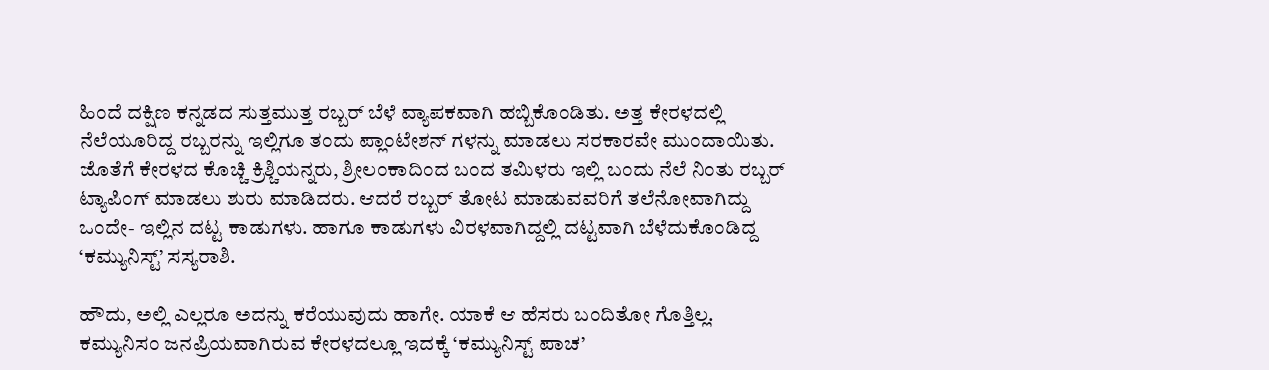ಹಿಂದೆ ದಕ್ಷಿಣ ಕನ್ನಡದ ಸುತ್ತಮುತ್ತ ರಬ್ಬರ್ ಬೆಳೆ ವ್ಯಾಪಕವಾಗಿ ಹಬ್ಬಿಕೊಂಡಿತು. ಅತ್ತ ಕೇರಳದಲ್ಲಿ ನೆಲೆಯೂರಿದ್ದ ರಬ್ಬರನ್ನು ಇಲ್ಲಿಗೂ ತಂದು ಪ್ಲಾಂಟೇಶನ್‌ ಗಳನ್ನು ಮಾಡಲು ಸರಕಾರವೇ ಮುಂದಾಯಿತು. ಜೊತೆಗೆ ಕೇರಳದ ಕೊಚ್ಚಿ ಕ್ರಿಶ್ಚಿಯನ್ನರು, ಶ್ರೀಲಂಕಾದಿಂದ ಬಂದ ತಮಿಳರು ಇಲ್ಲಿ ಬಂದು ನೆಲೆ ನಿಂತು ರಬ್ಬರ್ ಟ್ಯಾಪಿಂಗ್ ಮಾಡಲು ಶುರು ಮಾಡಿದರು. ಆದರೆ ರಬ್ಬರ್ ತೋಟ ಮಾಡುವವರಿಗೆ ತಲೆನೋವಾಗಿದ್ದು ಒಂದೇ- ಇಲ್ಲಿನ ದಟ್ಟ ಕಾಡುಗಳು. ಹಾಗೂ ಕಾಡುಗಳು ವಿರಳವಾಗಿದ್ದಲ್ಲಿ ದಟ್ಟವಾಗಿ ಬೆಳೆದುಕೊಂಡಿದ್ದ ‘ಕಮ್ಯುನಿಸ್ಟ್’ ಸಸ್ಯರಾಶಿ.

ಹೌದು, ಅಲ್ಲಿ ಎಲ್ಲರೂ ಅದನ್ನು ಕರೆಯುವುದು ಹಾಗೇ. ಯಾಕೆ ಆ ಹೆಸರು ಬಂದಿತೋ ಗೊತ್ತಿಲ್ಲ. ಕಮ್ಯುನಿಸಂ ಜನಪ್ರಿಯವಾಗಿರುವ ಕೇರಳದಲ್ಲೂ ಇದಕ್ಕೆ ‘ಕಮ್ಯುನಿಸ್ಟ್ ಪಾಚ’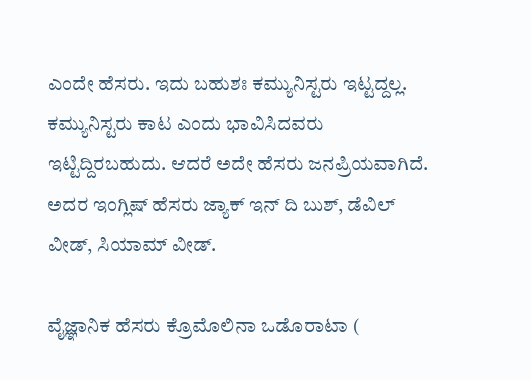ಎಂದೇ ಹೆಸರು. ಇದು ಬಹುಶಃ ಕಮ್ಯುನಿಸ್ಟರು ಇಟ್ಟದ್ದಲ್ಲ. ಕಮ್ಯುನಿಸ್ಟರು ಕಾಟ ಎಂದು ಭಾವಿಸಿದವರು ಇಟ್ಟಿದ್ದಿರಬಹುದು. ಆದರೆ ಅದೇ ಹೆಸರು ಜನಪ್ರಿಯವಾಗಿದೆ. ಅದರ ಇಂಗ್ಲಿಷ್ ಹೆಸರು ಜ್ಯಾಕ್ ಇನ್ ದಿ ಬುಶ್, ಡೆವಿಲ್ ವೀಡ್, ಸಿಯಾಮ್ ವೀಡ್.

ವೈಜ್ಞಾನಿಕ ಹೆಸರು ಕ್ರೊಮೊಲಿನಾ ಒಡೊರಾಟಾ (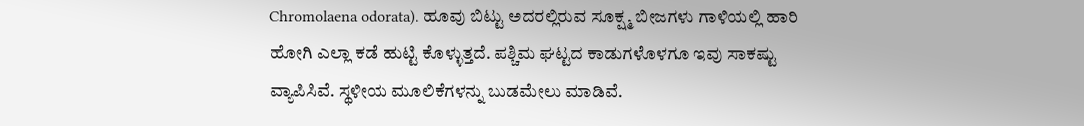Chromolaena odorata). ಹೂವು ಬಿಟ್ಟು ಅದರಲ್ಲಿರುವ ಸೂಕ್ಷ್ಮ ಬೀಜಗಳು ಗಾಳಿಯಲ್ಲಿ ಹಾರಿ ಹೋಗಿ ಎಲ್ಲಾ ಕಡೆ ಹುಟ್ಟಿ ಕೊಳ್ಳುತ್ತದೆ. ಪಶ್ಚಿಮ ಘಟ್ಟದ ಕಾಡುಗಳೊಳಗೂ ಇವು ಸಾಕಷ್ಟು ವ್ಯಾಪಿಸಿವೆ. ಸ್ಥಳೀಯ ಮೂಲಿಕೆಗಳನ್ನು ಬುಡಮೇಲು ಮಾಡಿವೆ.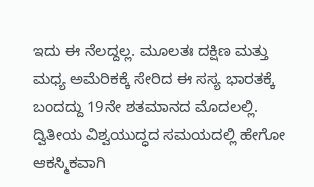ಇದು ಈ ನೆಲದ್ದಲ್ಲ. ಮೂಲತಃ ದಕ್ಷಿಣ ಮತ್ತು ಮಧ್ಯ ಅಮೆರಿಕಕ್ಕೆ ಸೇರಿದ ಈ ಸಸ್ಯ ಭಾರತಕ್ಕೆ ಬಂದದ್ದು 19ನೇ ಶತಮಾನದ ಮೊದಲಲ್ಲಿ. ದ್ವಿತೀಯ ವಿಶ್ವಯುದ್ಧದ ಸಮಯದಲ್ಲಿ ಹೇಗೋ ಆಕಸ್ಮಿಕವಾಗಿ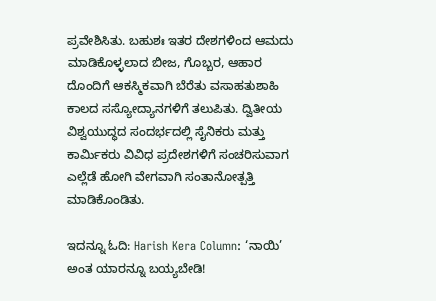ಪ್ರವೇಶಿಸಿತು. ಬಹುಶಃ ಇತರ ದೇಶಗಳಿಂದ ಆಮದು ಮಾಡಿಕೊಳ್ಳಲಾದ ಬೀಜ, ಗೊಬ್ಬರ, ಆಹಾರ ದೊಂದಿಗೆ ಆಕಸ್ಮಿಕವಾಗಿ ಬೆರೆತು ವಸಾಹತುಶಾಹಿ ಕಾಲದ ಸಸ್ಯೋದ್ಯಾನಗಳಿಗೆ ತಲುಪಿತು. ದ್ವಿತೀಯ ವಿಶ್ವಯುದ್ಧದ ಸಂದರ್ಭದಲ್ಲಿ ಸೈನಿಕರು ಮತ್ತು ಕಾರ್ಮಿಕರು ವಿವಿಧ ಪ್ರದೇಶಗಳಿಗೆ ಸಂಚರಿಸುವಾಗ ಎಲ್ಲೆಡೆ ಹೋಗಿ ವೇಗವಾಗಿ ಸಂತಾನೋತ್ಪತ್ತಿ ಮಾಡಿಕೊಂಡಿತು.

ಇದನ್ನೂ ಓದಿ: Harish Kera Column: ‘ನಾಯಿ’ ಅಂತ ಯಾರನ್ನೂ ಬಯ್ಯಬೇಡಿ!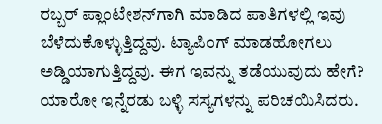ರಬ್ಬರ್ ಪ್ಲಾಂಟೇಶನ್‌ಗಾಗಿ ಮಾಡಿದ ಪಾತಿಗಳಲ್ಲಿ ಇವು ಬೆಳೆದುಕೊಳ್ಳುತ್ತಿದ್ದವು. ಟ್ಯಾಪಿಂಗ್ ಮಾಡಹೋಗಲು ಅಡ್ಡಿಯಾಗುತ್ತಿದ್ದವು. ಈಗ ಇವನ್ನು ತಡೆಯುವುದು ಹೇಗೆ? ಯಾರೋ ಇನ್ನೆರಡು ಬಳ್ಳಿ ಸಸ್ಯಗಳನ್ನು ಪರಿಚಯಿಸಿದರು.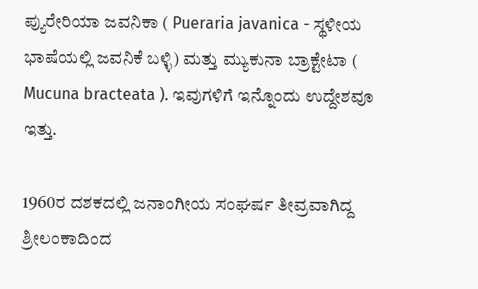ಪ್ಯುರೇರಿಯಾ ಜವನಿಕಾ ( Pueraria javanica - ಸ್ಥಳೀಯ ಭಾಷೆಯಲ್ಲಿ ಜವನಿಕೆ ಬಳ್ಳಿ) ಮತ್ತು ಮ್ಯುಕುನಾ ಬ್ರಾಕ್ಟೇಟಾ ( Mucuna bracteata ). ಇವುಗಳಿಗೆ ಇನ್ನೊಂದು ಉದ್ದೇಶವೂ ಇತ್ತು.

1960ರ ದಶಕದಲ್ಲಿ ಜನಾಂಗೀಯ ಸಂಘರ್ಷ ತೀವ್ರವಾಗಿದ್ದ ಶ್ರೀಲಂಕಾದಿಂದ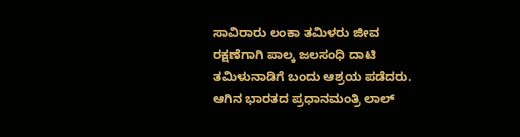ಸಾವಿರಾರು ಲಂಕಾ ತಮಿಳರು ಜೀವ ರಕ್ಷಣೆಗಾಗಿ ಪಾಲ್ಕ ಜಲಸಂಧಿ ದಾಟಿ ತಮಿಳುನಾಡಿಗೆ ಬಂದು ಆಶ್ರಯ ಪಡೆದರು. ಆಗಿನ ಭಾರತದ ಪ್ರಧಾನಮಂತ್ರಿ ಲಾಲ್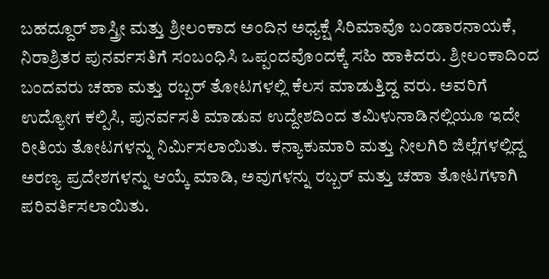ಬಹದ್ದೂರ್ ಶಾಸ್ತ್ರೀ ಮತ್ತು ಶ್ರೀಲಂಕಾದ ಅಂದಿನ ಅಧ್ಯಕ್ಷೆ ಸಿರಿಮಾವೊ ಬಂಡಾರನಾಯಕೆ, ನಿರಾಶ್ರಿತರ ಪುನರ್ವಸತಿಗೆ ಸಂಬಂಧಿಸಿ ಒಪ್ಪಂದವೊಂದಕ್ಕೆ ಸಹಿ ಹಾಕಿದರು. ಶ್ರೀಲಂಕಾದಿಂದ ಬಂದವರು ಚಹಾ ಮತ್ತು ರಬ್ಬರ್ ತೋಟಗಳಲ್ಲಿ ಕೆಲಸ ಮಾಡುತ್ತಿದ್ದ ವರು. ಅವರಿಗೆ ಉದ್ಯೋಗ ಕಲ್ಪಿಸಿ, ಪುನರ್ವಸತಿ ಮಾಡುವ ಉದ್ದೇಶದಿಂದ ತಮಿಳುನಾಡಿನಲ್ಲಿಯೂ ಇದೇ ರೀತಿಯ ತೋಟಗಳನ್ನು ನಿರ್ಮಿಸಲಾಯಿತು. ಕನ್ಯಾಕುಮಾರಿ ಮತ್ತು ನೀಲಗಿರಿ ಜಿಲ್ಲೆಗಳಲ್ಲಿದ್ದ ಅರಣ್ಯ ಪ್ರದೇಶಗಳನ್ನು ಆಯ್ಕೆ ಮಾಡಿ, ಅವುಗಳನ್ನು ರಬ್ಬರ್ ಮತ್ತು ಚಹಾ ತೋಟಗಳಾಗಿ ಪರಿವರ್ತಿಸಲಾಯಿತು.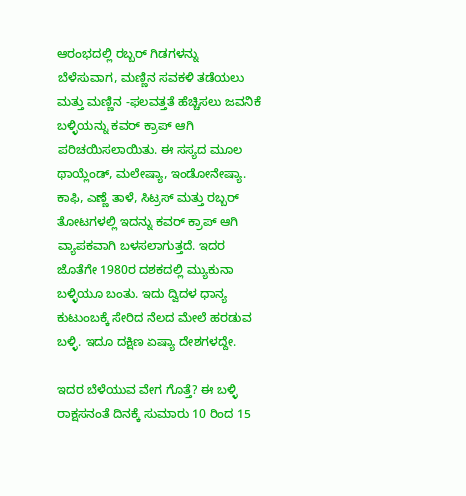ಆರಂಭದಲ್ಲಿ ರಬ್ಬರ್ ಗಿಡಗಳನ್ನು ಬೆಳೆಸುವಾಗ, ಮಣ್ಣಿನ ಸವಕಳಿ ತಡೆಯಲು ಮತ್ತು ಮಣ್ಣಿನ -ಫಲವತ್ತತೆ ಹೆಚ್ಚಿಸಲು ಜವನಿಕೆ ಬಳ್ಳಿಯನ್ನು ಕವರ್ ಕ್ರಾಪ್ ಆಗಿ ಪರಿಚಯಿಸಲಾಯಿತು. ಈ ಸಸ್ಯದ ಮೂಲ ಥಾಯ್ಲೆಂಡ್, ಮಲೇಷ್ಯಾ, ಇಂಡೋನೇಷ್ಯಾ. ಕಾಫಿ, ಎಣ್ಣೆ ತಾಳೆ, ಸಿಟ್ರಸ್ ಮತ್ತು ರಬ್ಬರ್ ತೋಟಗಳಲ್ಲಿ ಇದನ್ನು ಕವರ್ ಕ್ರಾಪ್ ಆಗಿ ವ್ಯಾಪಕವಾಗಿ ಬಳಸಲಾಗುತ್ತದೆ. ಇದರ ಜೊತೆಗೇ 1980ರ ದಶಕದಲ್ಲಿ ಮ್ಯುಕುನಾ ಬಳ್ಳಿಯೂ ಬಂತು. ಇದು ದ್ವಿದಳ ಧಾನ್ಯ ಕುಟುಂಬಕ್ಕೆ ಸೇರಿದ ನೆಲದ ಮೇಲೆ ಹರಡುವ ಬಳ್ಳಿ. ಇದೂ ದಕ್ಷಿಣ ಏಷ್ಯಾ ದೇಶಗಳದ್ದೇ.

ಇದರ ಬೆಳೆಯುವ ವೇಗ ಗೊತ್ತೆ? ಈ ಬಳ್ಳಿ ರಾಕ್ಷಸನಂತೆ ದಿನಕ್ಕೆ ಸುಮಾರು 10 ರಿಂದ 15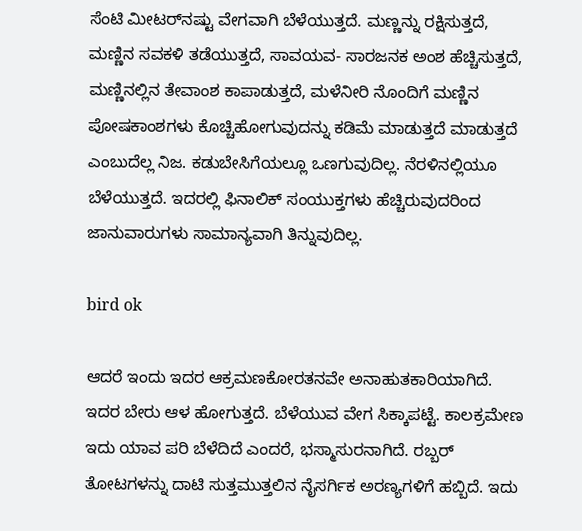ಸೆಂಟಿ ಮೀಟರ್‌ನಷ್ಟು ವೇಗವಾಗಿ ಬೆಳೆಯುತ್ತದೆ. ಮಣ್ಣನ್ನು ರಕ್ಷಿಸುತ್ತದೆ, ಮಣ್ಣಿನ ಸವಕಳಿ ತಡೆಯುತ್ತದೆ, ಸಾವಯವ- ಸಾರಜನಕ ಅಂಶ ಹೆಚ್ಚಿಸುತ್ತದೆ, ಮಣ್ಣಿನಲ್ಲಿನ ತೇವಾಂಶ ಕಾಪಾಡುತ್ತದೆ, ಮಳೆನೀರಿ ನೊಂದಿಗೆ ಮಣ್ಣಿನ ಪೋಷಕಾಂಶಗಳು ಕೊಚ್ಚಿಹೋಗುವುದನ್ನು ಕಡಿಮೆ ಮಾಡುತ್ತದೆ ಮಾಡುತ್ತದೆ ಎಂಬುದೆಲ್ಲ ನಿಜ. ಕಡುಬೇಸಿಗೆಯಲ್ಲೂ ಒಣಗುವುದಿಲ್ಲ. ನೆರಳಿನಲ್ಲಿಯೂ ಬೆಳೆಯುತ್ತದೆ. ಇದರಲ್ಲಿ ಫಿನಾಲಿಕ್ ಸಂಯುಕ್ತಗಳು ಹೆಚ್ಚಿರುವುದರಿಂದ ಜಾನುವಾರುಗಳು ಸಾಮಾನ್ಯವಾಗಿ ತಿನ್ನುವುದಿಲ್ಲ.

bird ok

ಆದರೆ ಇಂದು ಇದರ ಆಕ್ರಮಣಕೋರತನವೇ ಅನಾಹುತಕಾರಿಯಾಗಿದೆ. ಇದರ ಬೇರು ಆಳ ಹೋಗುತ್ತದೆ. ಬೆಳೆಯುವ ವೇಗ ಸಿಕ್ಕಾಪಟ್ಟೆ. ಕಾಲಕ್ರಮೇಣ ಇದು ಯಾವ ಪರಿ ಬೆಳೆದಿದೆ ಎಂದರೆ, ಭಸ್ಮಾಸುರನಾಗಿದೆ. ರಬ್ಬರ್ ತೋಟಗಳನ್ನು ದಾಟಿ ಸುತ್ತಮುತ್ತಲಿನ ನೈಸರ್ಗಿಕ ಅರಣ್ಯಗಳಿಗೆ ಹಬ್ಬಿದೆ. ಇದು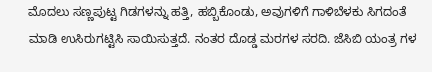ಮೊದಲು ಸಣ್ಣಪುಟ್ಟ ಗಿಡಗಳನ್ನು ಹತ್ತಿ, ಹಬ್ಬಿಕೊಂಡು, ಅವುಗಳಿಗೆ ಗಾಳಿಬೆಳಕು ಸಿಗದಂತೆ ಮಾಡಿ ಉಸಿರುಗಟ್ಟಿಸಿ ಸಾಯಿಸುತ್ತದೆ. ನಂತರ ದೊಡ್ಡ ಮರಗಳ ಸರದಿ. ಜೆಸಿಬಿ ಯಂತ್ರ ಗಳ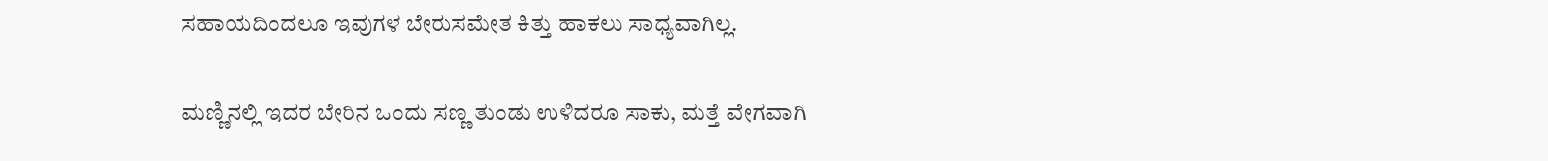ಸಹಾಯದಿಂದಲೂ ಇವುಗಳ ಬೇರುಸಮೇತ ಕಿತ್ತು ಹಾಕಲು ಸಾಧ್ಯವಾಗಿಲ್ಲ.

ಮಣ್ಣಿನಲ್ಲಿ ಇದರ ಬೇರಿನ ಒಂದು ಸಣ್ಣ ತುಂಡು ಉಳಿದರೂ ಸಾಕು, ಮತ್ತೆ ವೇಗವಾಗಿ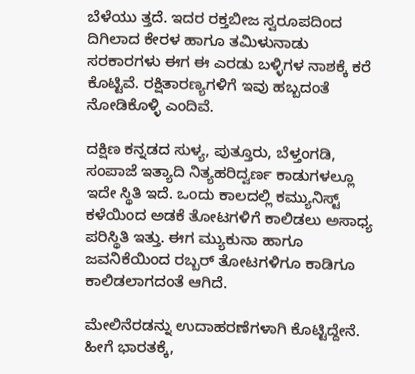ಬೆಳೆಯು ತ್ತದೆ. ಇದರ ರಕ್ತಬೀಜ ಸ್ವರೂಪದಿಂದ ದಿಗಿಲಾದ ಕೇರಳ ಹಾಗೂ ತಮಿಳುನಾಡು ಸರಕಾರಗಳು ಈಗ ಈ ಎರಡು ಬಳ್ಳಿಗಳ ನಾಶಕ್ಕೆ ಕರೆ ಕೊಟ್ಟಿವೆ. ರಕ್ಷಿತಾರಣ್ಯಗಳಿಗೆ ಇವು ಹಬ್ಬದಂತೆ ನೋಡಿಕೊಳ್ಳಿ ಎಂದಿವೆ.

ದಕ್ಷಿಣ ಕನ್ನಡದ ಸುಳ್ಯ, ಪುತ್ತೂರು, ಬೆಳ್ತಂಗಡಿ, ಸಂಪಾಜೆ ಇತ್ಯಾದಿ ನಿತ್ಯಹರಿದ್ವರ್ಣ ಕಾಡುಗಳಲ್ಲೂ ಇದೇ ಸ್ಥಿತಿ ಇದೆ. ಒಂದು ಕಾಲದಲ್ಲಿ ಕಮ್ಯುನಿಸ್ಟ್ ಕಳೆಯಿಂದ ಅಡಕೆ ತೋಟಗಳಿಗೆ ಕಾಲಿಡಲು ಅಸಾಧ್ಯ ಪರಿಸ್ಥಿತಿ ಇತ್ತು. ಈಗ ಮ್ಯುಕುನಾ ಹಾಗೂ ಜವನಿಕೆಯಿಂದ ರಬ್ಬರ್ ತೋಟಗಳಿಗೂ ಕಾಡಿಗೂ ಕಾಲಿಡಲಾಗದಂತೆ ಆಗಿದೆ.

ಮೇಲಿನೆರಡನ್ನು ಉದಾಹರಣೆಗಳಾಗಿ ಕೊಟ್ಟಿದ್ದೇನೆ. ಹೀಗೆ ಭಾರತಕ್ಕೆ,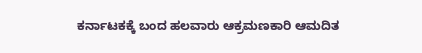ಕರ್ನಾಟಕಕ್ಕೆ ಬಂದ ಹಲವಾರು ಆಕ್ರಮಣಕಾರಿ ಆಮದಿತ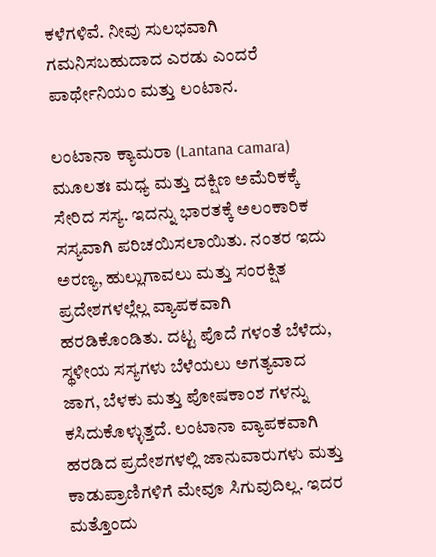ಕಳೆಗಳಿವೆ. ನೀವು ಸುಲಭವಾಗಿ ಗಮನಿಸಬಹುದಾದ ಎರಡು ಎಂದರೆ ಪಾರ್ಥೇನಿಯಂ ಮತ್ತು ಲಂಟಾನ.

ಲಂಟಾನಾ ಕ್ಯಾಮರಾ (Lantana camara) ಮೂಲತಃ ಮಧ್ಯ ಮತ್ತು ದಕ್ಷಿಣ ಅಮೆರಿಕಕ್ಕೆ ಸೇರಿದ ಸಸ್ಯ. ಇದನ್ನು ಭಾರತಕ್ಕೆ ಅಲಂಕಾರಿಕ ಸಸ್ಯವಾಗಿ ಪರಿಚಯಿಸಲಾಯಿತು. ನಂತರ ಇದು ಅರಣ್ಯ, ಹುಲ್ಲುಗಾವಲು ಮತ್ತು ಸಂರಕ್ಷಿತ ಪ್ರದೇಶಗಳಲ್ಲೆಲ್ಲ ವ್ಯಾಪಕವಾಗಿ ಹರಡಿಕೊಂಡಿತು. ದಟ್ಟ ಪೊದೆ ಗಳಂತೆ ಬೆಳೆದು, ಸ್ಥಳೀಯ ಸಸ್ಯಗಳು ಬೆಳೆಯಲು ಅಗತ್ಯವಾದ ಜಾಗ, ಬೆಳಕು ಮತ್ತು ಪೋಷಕಾಂಶ ಗಳನ್ನು ಕಸಿದುಕೊಳ್ಳುತ್ತದೆ. ಲಂಟಾನಾ ವ್ಯಾಪಕವಾಗಿ ಹರಡಿದ ಪ್ರದೇಶಗಳಲ್ಲಿ ಜಾನುವಾರುಗಳು ಮತ್ತು ಕಾಡುಪ್ರಾಣಿಗಳಿಗೆ ಮೇವೂ ಸಿಗುವುದಿಲ್ಲ. ಇದರ ಮತ್ತೊಂದು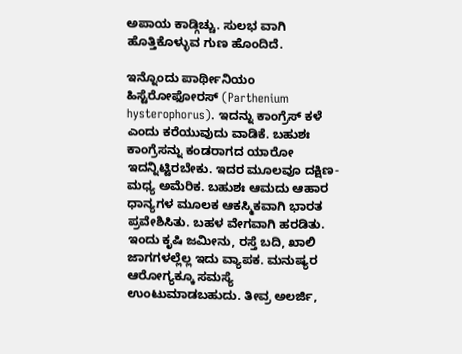ಅಪಾಯ ಕಾಡ್ಗಿಚ್ಚು. ಸುಲಭ ವಾಗಿ ಹೊತ್ತಿಕೊಳ್ಳುವ ಗುಣ ಹೊಂದಿದೆ.

ಇನ್ನೊಂದು ಪಾರ್ಥೀನಿಯಂ ಹಿಸ್ಟೆರೋಫೋರಸ್ (Parthenium hysterophorus). ಇದನ್ನು ಕಾಂಗ್ರೆಸ್ ಕಳೆ ಎಂದು ಕರೆಯುವುದು ವಾಡಿಕೆ. ಬಹುಶಃ ಕಾಂಗ್ರೆಸನ್ನು ಕಂಡರಾಗದ ಯಾರೋ ಇದನ್ನಿಟ್ಟಿರಬೇಕು. ಇದರ ಮೂಲವೂ ದಕ್ಷಿಣ- ಮಧ್ಯ ಅಮೆರಿಕ. ಬಹುಶಃ ಆಮದು ಆಹಾರ ಧಾನ್ಯಗಳ ಮೂಲಕ ಆಕಸ್ಮಿಕವಾಗಿ ಭಾರತ ಪ್ರವೇಶಿಸಿತು. ಬಹಳ ವೇಗವಾಗಿ ಹರಡಿತು. ಇಂದು ಕೃಷಿ ಜಮೀನು, ರಸ್ತೆ ಬದಿ, ಖಾಲಿ ಜಾಗಗಳಲ್ಲೆಲ್ಲ ಇದು ವ್ಯಾಪಕ. ಮನುಷ್ಯರ ಆರೋಗ್ಯಕ್ಕೂ ಸಮಸ್ಯೆ ಉಂಟುಮಾಡಬಹುದು. ತೀವ್ರ ಅಲರ್ಜಿ,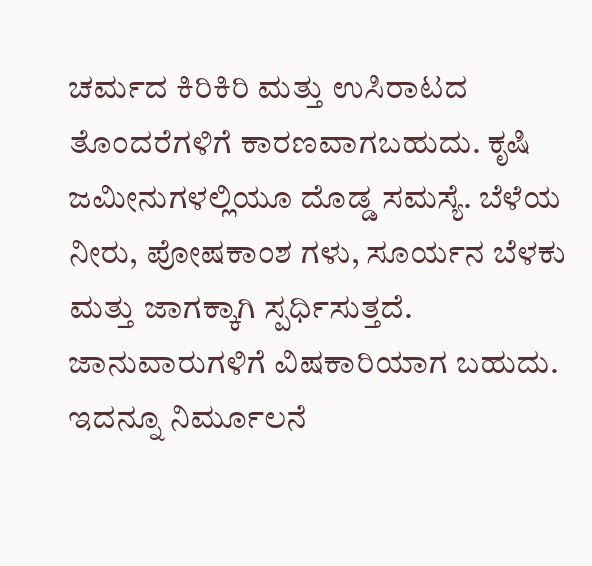ಚರ್ಮದ ಕಿರಿಕಿರಿ ಮತ್ತು ಉಸಿರಾಟದ ತೊಂದರೆಗಳಿಗೆ ಕಾರಣವಾಗಬಹುದು. ಕೃಷಿ ಜಮೀನುಗಳಲ್ಲಿಯೂ ದೊಡ್ಡ ಸಮಸ್ಯೆ. ಬೆಳೆಯ ನೀರು, ಪೋಷಕಾಂಶ ಗಳು, ಸೂರ್ಯನ ಬೆಳಕು ಮತ್ತು ಜಾಗಕ್ಕಾಗಿ ಸ್ಪರ್ಧಿಸುತ್ತದೆ. ಜಾನುವಾರುಗಳಿಗೆ ವಿಷಕಾರಿಯಾಗ ಬಹುದು. ಇದನ್ನೂ ನಿರ್ಮೂಲನೆ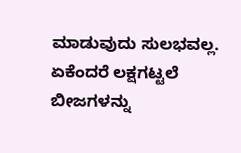ಮಾಡುವುದು ಸುಲಭವಲ್ಲ. ಏಕೆಂದರೆ ಲಕ್ಷಗಟ್ಟಲೆ ಬೀಜಗಳನ್ನು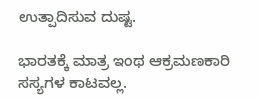ಉತ್ಪಾದಿಸುವ ದುಷ್ಟ.

ಭಾರತಕ್ಕೆ ಮಾತ್ರ ಇಂಥ ಆಕ್ರಮಣಕಾರಿ ಸಸ್ಯಗಳ ಕಾಟವಲ್ಲ.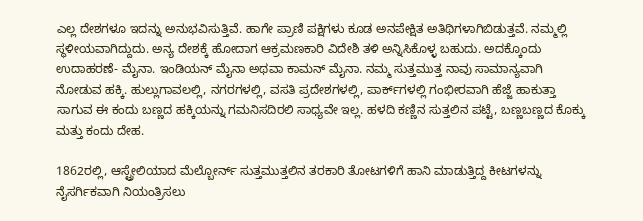ಎಲ್ಲ ದೇಶಗಳೂ ಇದನ್ನು ಅನುಭವಿಸುತ್ತಿವೆ. ಹಾಗೇ ಪ್ರಾಣಿ ಪಕ್ಷಿಗಳು ಕೂಡ ಅನಪೇಕ್ಷಿತ ಅತಿಥಿಗಳಾಗಿಬಿಡುತ್ತವೆ. ನಮ್ಮಲ್ಲಿ ಸ್ಥಳೀಯವಾಗಿದ್ದುದು. ಅನ್ಯ ದೇಶಕ್ಕೆ ಹೋದಾಗ ಆಕ್ರಮಣಕಾರಿ ವಿದೇಶಿ ತಳಿ ಅನ್ನಿಸಿಕೊಳ್ಳ ಬಹುದು. ಅದಕ್ಕೊಂದು ಉದಾಹರಣೆ- ಮೈನಾ. ಇಂಡಿಯನ್ ಮೈನಾ ಅಥವಾ ಕಾಮನ್ ಮೈನಾ. ನಮ್ಮ ಸುತ್ತಮುತ್ತ ನಾವು ಸಾಮಾನ್ಯವಾಗಿ ನೋಡುವ ಹಕ್ಕಿ. ಹುಲ್ಲುಗಾವಲಲ್ಲಿ, ನಗರಗಳಲ್ಲಿ, ವಸತಿ ಪ್ರದೇಶಗಳಲ್ಲಿ, ಪಾರ್ಕ್‌ಗಳಲ್ಲಿ ಗಂಭೀರವಾಗಿ ಹೆಜ್ಜೆ ಹಾಕುತ್ತಾ ಸಾಗುವ ಈ ಕಂದು ಬಣ್ಣದ ಹಕ್ಕಿಯನ್ನು ಗಮನಿಸದಿರಲಿ ಸಾಧ್ಯವೇ ಇಲ್ಲ. ಹಳದಿ ಕಣ್ಣಿನ ಸುತ್ತಲಿನ ಪಟ್ಟೆ, ಬಣ್ಣಬಣ್ಣದ ಕೊಕ್ಕು ಮತ್ತು ಕಂದು ದೇಹ.

1862ರಲ್ಲಿ, ಆಸ್ಟ್ರೇಲಿಯಾದ ಮೆಲ್ಬೋರ್ನ್ ಸುತ್ತಮುತ್ತಲಿನ ತರಕಾರಿ ತೋಟಗಳಿಗೆ ಹಾನಿ ಮಾಡುತ್ತಿದ್ದ ಕೀಟಗಳನ್ನು ನೈಸರ್ಗಿಕವಾಗಿ ನಿಯಂತ್ರಿಸಲು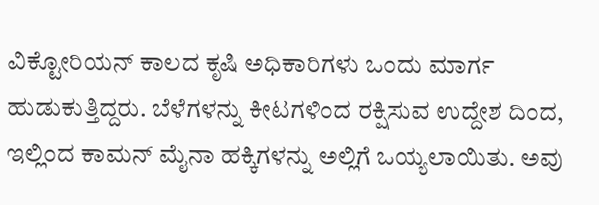ವಿಕ್ಟೋರಿಯನ್ ಕಾಲದ ಕೃಷಿ ಅಧಿಕಾರಿಗಳು ಒಂದು ಮಾರ್ಗ ಹುಡುಕುತ್ತಿದ್ದರು. ಬೆಳೆಗಳನ್ನು ಕೀಟಗಳಿಂದ ರಕ್ಷಿಸುವ ಉದ್ದೇಶ ದಿಂದ, ಇಲ್ಲಿಂದ ಕಾಮನ್ ಮೈನಾ ಹಕ್ಕಿಗಳನ್ನು ಅಲ್ಲಿಗೆ ಒಯ್ಯಲಾಯಿತು. ಅವು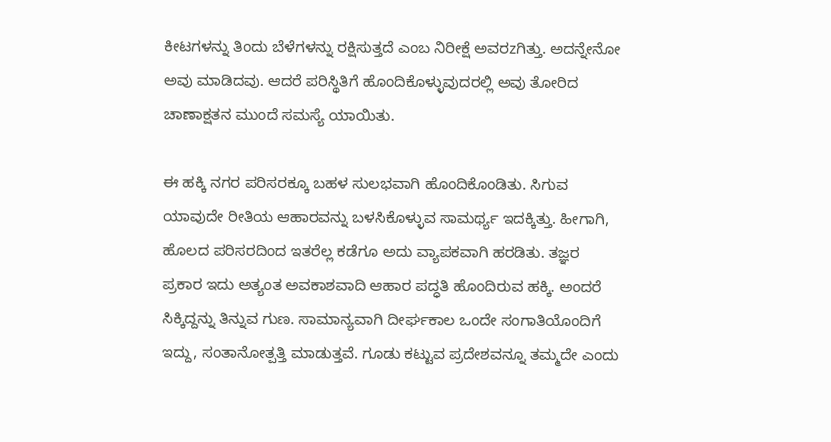ಕೀಟಗಳನ್ನು ತಿಂದು ಬೆಳೆಗಳನ್ನು ರಕ್ಷಿಸುತ್ತದೆ ಎಂಬ ನಿರೀಕ್ಷೆ ಅವರzಗಿತ್ತು. ಅದನ್ನೇನೋ ಅವು ಮಾಡಿದವು. ಆದರೆ ಪರಿಸ್ಥಿತಿಗೆ ಹೊಂದಿಕೊಳ್ಳುವುದರಲ್ಲಿ ಅವು ತೋರಿದ ಚಾಣಾಕ್ಷತನ ಮುಂದೆ ಸಮಸ್ಯೆ ಯಾಯಿತು.

ಈ ಹಕ್ಕಿ ನಗರ ಪರಿಸರಕ್ಕೂ ಬಹಳ ಸುಲಭವಾಗಿ ಹೊಂದಿಕೊಂಡಿತು. ಸಿಗುವ ಯಾವುದೇ ರೀತಿಯ ಆಹಾರವನ್ನು ಬಳಸಿಕೊಳ್ಳುವ ಸಾಮರ್ಥ್ಯ ಇದಕ್ಕಿತ್ತು. ಹೀಗಾಗಿ, ಹೊಲದ ಪರಿಸರದಿಂದ ಇತರೆಲ್ಲ ಕಡೆಗೂ ಅದು ವ್ಯಾಪಕವಾಗಿ ಹರಡಿತು. ತಜ್ಞರ ಪ್ರಕಾರ ಇದು ಅತ್ಯಂತ ಅವಕಾಶವಾದಿ ಆಹಾರ ಪದ್ಧತಿ ಹೊಂದಿರುವ ಹಕ್ಕಿ. ಅಂದರೆ ಸಿಕ್ಕಿದ್ದನ್ನು ತಿನ್ನುವ ಗುಣ. ಸಾಮಾನ್ಯವಾಗಿ ದೀರ್ಘಕಾಲ ಒಂದೇ ಸಂಗಾತಿಯೊಂದಿಗೆ ಇದ್ದು, ಸಂತಾನೋತ್ಪತ್ತಿ ಮಾಡುತ್ತವೆ. ಗೂಡು ಕಟ್ಟುವ ಪ್ರದೇಶವನ್ನೂ ತಮ್ಮದೇ ಎಂದು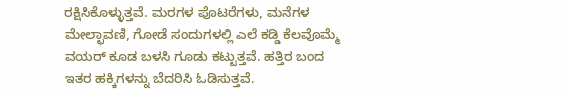ರಕ್ಷಿಸಿಕೊಳ್ಳುತ್ತವೆ. ಮರಗಳ ಪೊಟರೆಗಳು, ಮನೆಗಳ ಮೇಲ್ಛಾವಣಿ, ಗೋಡೆ ಸಂದುಗಳಲ್ಲಿ ಎಲೆ ಕಡ್ಡಿ ಕೆಲವೊಮ್ಮೆ ವಯರ್ ಕೂಡ ಬಳಸಿ ಗೂಡು ಕಟ್ಟುತ್ತವೆ. ಹತ್ತಿರ ಬಂದ ಇತರ ಹಕ್ಕಿಗಳನ್ನು ಬೆದರಿಸಿ ಓಡಿಸುತ್ತವೆ.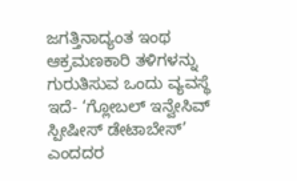ಜಗತ್ತಿನಾದ್ಯಂತ ಇಂಥ ಆಕ್ರಮಣಕಾರಿ ತಳಿಗಳನ್ನು ಗುರುತಿಸುವ ಒಂದು ವ್ಯವಸ್ಥೆ ಇದೆ- ‘ಗ್ಲೋಬಲ್ ಇನ್ವೇಸಿವ್ ಸ್ಪೀಷೀಸ್ ಡೇಟಾಬೇಸ್’ ಎಂದದರ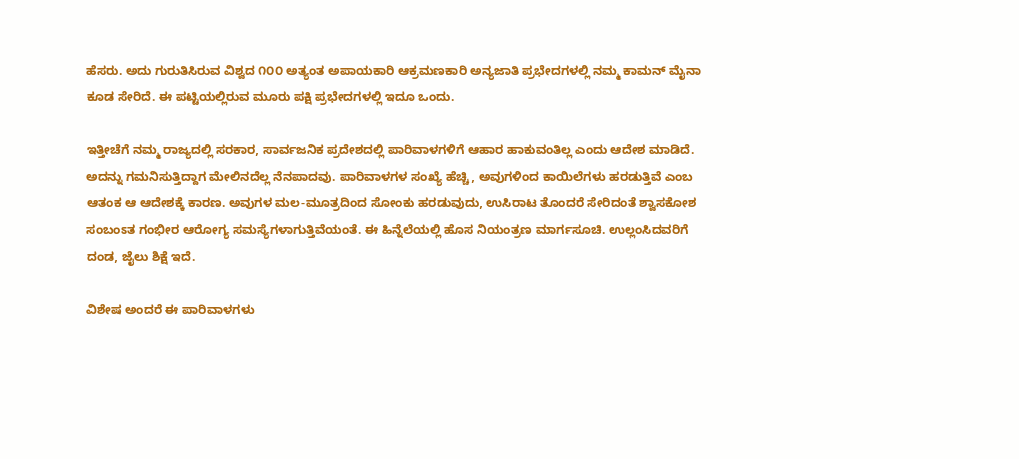ಹೆಸರು. ಅದು ಗುರುತಿಸಿರುವ ವಿಶ್ವದ ೧೦೦ ಅತ್ಯಂತ ಅಪಾಯಕಾರಿ ಆಕ್ರಮಣಕಾರಿ ಅನ್ಯಜಾತಿ ಪ್ರಭೇದಗಳಲ್ಲಿ ನಮ್ಮ ಕಾಮನ್ ಮೈನಾ ಕೂಡ ಸೇರಿದೆ. ಈ ಪಟ್ಟಿಯಲ್ಲಿರುವ ಮೂರು ಪಕ್ಷಿ ಪ್ರಭೇದಗಳಲ್ಲಿ ಇದೂ ಒಂದು.

ಇತ್ತೀಚೆಗೆ ನಮ್ಮ ರಾಜ್ಯದಲ್ಲಿ ಸರಕಾರ, ಸಾರ್ವಜನಿಕ ಪ್ರದೇಶದಲ್ಲಿ ಪಾರಿವಾಳಗಳಿಗೆ ಆಹಾರ ಹಾಕುವಂತಿಲ್ಲ ಎಂದು ಆದೇಶ ಮಾಡಿದೆ. ಅದನ್ನು ಗಮನಿಸುತ್ತಿದ್ದಾಗ ಮೇಲಿನದೆಲ್ಲ ನೆನಪಾದವು. ಪಾರಿವಾಳಗಳ ಸಂಖ್ಯೆ ಹೆಚ್ಚಿ, ಅವುಗಳಿಂದ ಕಾಯಿಲೆಗಳು ಹರಡುತ್ತಿವೆ ಎಂಬ ಆತಂಕ ಆ ಆದೇಶಕ್ಕೆ ಕಾರಣ. ಅವುಗಳ ಮಲ-ಮೂತ್ರದಿಂದ ಸೋಂಕು ಹರಡುವುದು, ಉಸಿರಾಟ ತೊಂದರೆ ಸೇರಿದಂತೆ ಶ್ವಾಸಕೋಶ ಸಂಬಂಽತ ಗಂಭೀರ ಆರೋಗ್ಯ ಸಮಸ್ಯೆಗಳಾಗುತ್ತಿವೆಯಂತೆ. ಈ ಹಿನ್ನೆಲೆಯಲ್ಲಿ ಹೊಸ ನಿಯಂತ್ರಣ ಮಾರ್ಗಸೂಚಿ. ಉಲ್ಲಂಸಿದವರಿಗೆ ದಂಡ, ಜೈಲು ಶಿಕ್ಷೆ ಇದೆ.

ವಿಶೇಷ ಅಂದರೆ ಈ ಪಾರಿವಾಳಗಳು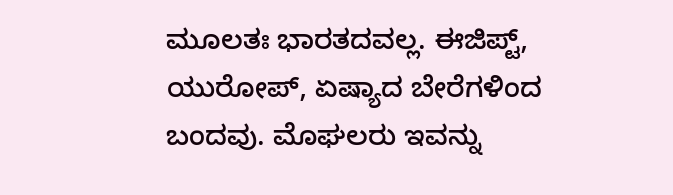ಮೂಲತಃ ಭಾರತದವಲ್ಲ. ಈಜಿಪ್ಟ್, ಯುರೋಪ್, ಏಷ್ಯಾದ ಬೇರೆಗಳಿಂದ ಬಂದವು. ಮೊಘಲರು ಇವನ್ನು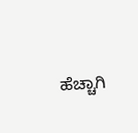ಹೆಚ್ಚಾಗಿ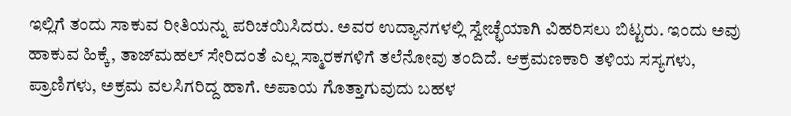ಇಲ್ಲಿಗೆ ತಂದು ಸಾಕುವ ರೀತಿಯನ್ನು ಪರಿಚಯಿಸಿದರು. ಅವರ ಉದ್ಯಾನಗಳಲ್ಲಿ ಸ್ವೇಚ್ಛೆಯಾಗಿ ವಿಹರಿಸಲು ಬಿಟ್ಟರು. ಇಂದು ಅವು ಹಾಕುವ ಹಿಕ್ಕೆ, ತಾಜ್‌ಮಹಲ್ ಸೇರಿದಂತೆ ಎಲ್ಲ ಸ್ಮಾರಕಗಳಿಗೆ ತಲೆನೋವು ತಂದಿದೆ. ಆಕ್ರಮಣಕಾರಿ ತಳಿಯ ಸಸ್ಯಗಳು, ಪ್ರಾಣಿಗಳು, ಅಕ್ರಮ ವಲಸಿಗರಿದ್ದ ಹಾಗೆ. ಅಪಾಯ ಗೊತ್ತಾಗುವುದು ಬಹಳ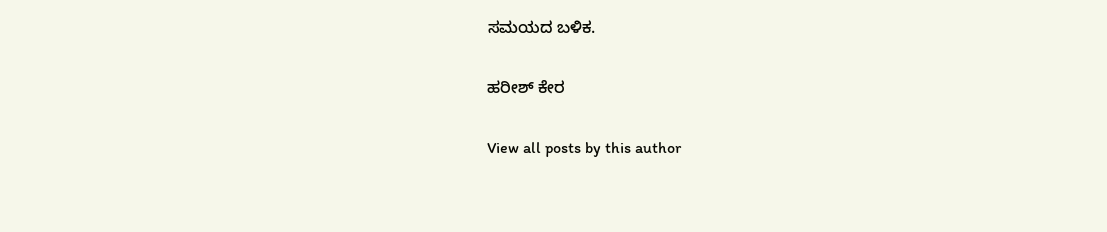ಸಮಯದ ಬಳಿಕ.

ಹರೀಶ್‌ ಕೇರ

View all posts by this author